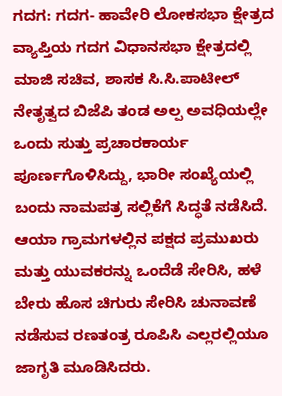ಗದಗ: ಗದಗ- ಹಾವೇರಿ ಲೋಕಸಭಾ ಕ್ಷೇತ್ರದ ವ್ಯಾಪ್ತಿಯ ಗದಗ ವಿಧಾನಸಭಾ ಕ್ಷೇತ್ರದಲ್ಲಿ ಮಾಜಿ ಸಚಿವ, ಶಾಸಕ ಸಿ.ಸಿ.ಪಾಟೀಲ್ ನೇತೃತ್ವದ ಬಿಜೆಪಿ ತಂಡ ಅಲ್ಪ ಅವಧಿಯಲ್ಲೇ ಒಂದು ಸುತ್ತು ಪ್ರಚಾರಕಾರ್ಯ ಪೂರ್ಣಗೊಳಿಸಿದ್ದು, ಭಾರೀ ಸಂಖ್ಯೆಯಲ್ಲಿ ಬಂದು ನಾಮಪತ್ರ ಸಲ್ಲಿಕೆಗೆ ಸಿದ್ಧತೆ ನಡೆಸಿದೆ.
ಆಯಾ ಗ್ರಾಮಗಳಲ್ಲಿನ ಪಕ್ಷದ ಪ್ರಮುಖರು ಮತ್ತು ಯುವಕರನ್ನು ಒಂದೆಡೆ ಸೇರಿಸಿ, ಹಳೆ ಬೇರು ಹೊಸ ಚಿಗುರು ಸೇರಿಸಿ ಚುನಾವಣೆ ನಡೆಸುವ ರಣತಂತ್ರ ರೂಪಿಸಿ ಎಲ್ಲರಲ್ಲಿಯೂ ಜಾಗೃತಿ ಮೂಡಿಸಿದರು.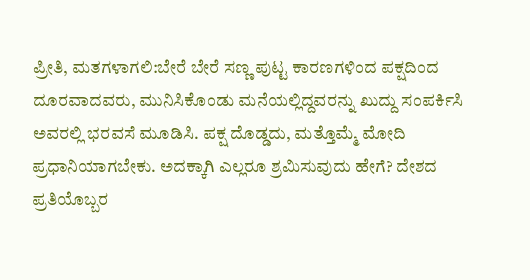ಪ್ರೀತಿ, ಮತಗಳಾಗಲಿ:ಬೇರೆ ಬೇರೆ ಸಣ್ಣ ಪುಟ್ಟ ಕಾರಣಗಳಿಂದ ಪಕ್ಷದಿಂದ ದೂರವಾದವರು, ಮುನಿಸಿಕೊಂಡು ಮನೆಯಲ್ಲಿದ್ದವರನ್ನು ಖುದ್ದು ಸಂಪರ್ಕಿಸಿ ಅವರಲ್ಲಿ ಭರವಸೆ ಮೂಡಿಸಿ. ಪಕ್ಷ ದೊಡ್ಡದು, ಮತ್ತೊಮ್ಮೆ ಮೋದಿ ಪ್ರಧಾನಿಯಾಗಬೇಕು. ಅದಕ್ಕಾಗಿ ಎಲ್ಲರೂ ಶ್ರಮಿಸುವುದು ಹೇಗೆ? ದೇಶದ ಪ್ರತಿಯೊಬ್ಬರ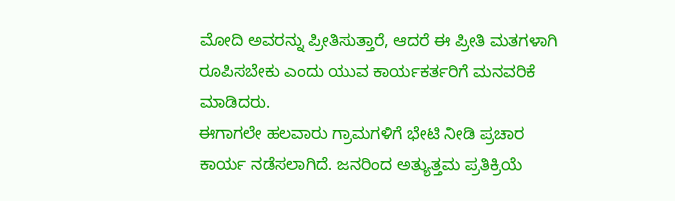ಮೋದಿ ಅವರನ್ನು ಪ್ರೀತಿಸುತ್ತಾರೆ, ಆದರೆ ಈ ಪ್ರೀತಿ ಮತಗಳಾಗಿ ರೂಪಿಸಬೇಕು ಎಂದು ಯುವ ಕಾರ್ಯಕರ್ತರಿಗೆ ಮನವರಿಕೆ ಮಾಡಿದರು.
ಈಗಾಗಲೇ ಹಲವಾರು ಗ್ರಾಮಗಳಿಗೆ ಭೇಟಿ ನೀಡಿ ಪ್ರಚಾರ ಕಾರ್ಯ ನಡೆಸಲಾಗಿದೆ. ಜನರಿಂದ ಅತ್ಯುತ್ತಮ ಪ್ರತಿಕ್ರಿಯೆ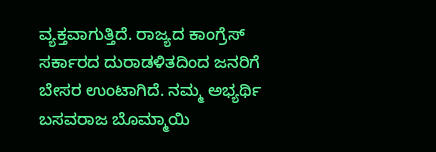ವ್ಯಕ್ತವಾಗುತ್ತಿದೆ. ರಾಜ್ಯದ ಕಾಂಗ್ರೆಸ್ ಸರ್ಕಾರದ ದುರಾಡಳಿತದಿಂದ ಜನರಿಗೆ ಬೇಸರ ಉಂಟಾಗಿದೆ. ನಮ್ಮ ಅಭ್ಯರ್ಥಿ ಬಸವರಾಜ ಬೊಮ್ಮಾಯಿ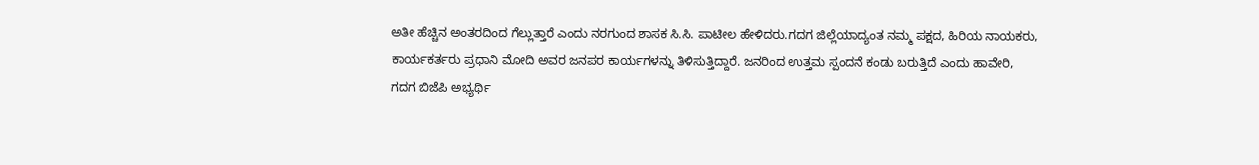ಅತೀ ಹೆಚ್ಚಿನ ಅಂತರದಿಂದ ಗೆಲ್ಲುತ್ತಾರೆ ಎಂದು ನರಗುಂದ ಶಾಸಕ ಸಿ.ಸಿ. ಪಾಟೀಲ ಹೇಳಿದರು.ಗದಗ ಜಿಲ್ಲೆಯಾದ್ಯಂತ ನಮ್ಮ ಪಕ್ಷದ, ಹಿರಿಯ ನಾಯಕರು, ಕಾರ್ಯಕರ್ತರು ಪ್ರಧಾನಿ ಮೋದಿ ಅವರ ಜನಪರ ಕಾರ್ಯಗಳನ್ನು ತಿಳಿಸುತ್ತಿದ್ದಾರೆ. ಜನರಿಂದ ಉತ್ತಮ ಸ್ಪಂದನೆ ಕಂಡು ಬರುತ್ತಿದೆ ಎಂದು ಹಾವೇರಿ, ಗದಗ ಬಿಜೆಪಿ ಅಭ್ಯರ್ಥಿ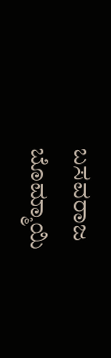ಬಸವರಾಜ ಬೊಮ್ಮಾಯಿ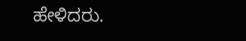ಹೇಳಿದರು.